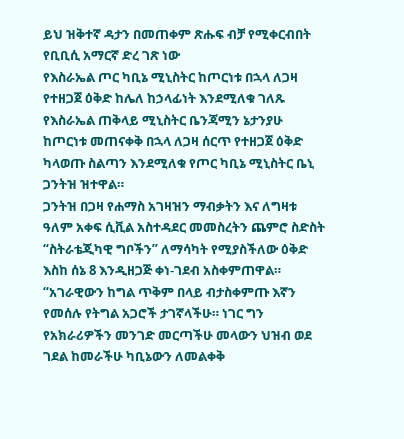ይህ ዝቅተኛ ዳታን በመጠቀም ጽሑፍ ብቻ የሚቀርብበት የቢቢሲ አማርኛ ድረ ገጽ ነው
የእስራኤል ጦር ካቢኔ ሚኒስትር ከጦርነቱ በኋላ ለጋዛ የተዘጋጀ ዕቅድ ከሌለ ከኃላፊነት እንደሚለቁ ገለጹ
የእስራኤል ጠቅላይ ሚኒስትር ቤንጃሚን ኔታንያሁ ከጦርነቱ መጠናቀቅ በኋላ ለጋዛ ሰርጥ የተዘጋጀ ዕቅድ ካላወጡ ስልጣን እንደሚለቁ የጦር ካቢኔ ሚኒስትር ቤኒ ጋንትዝ ዝተዋል።
ጋንትዝ በጋዛ የሐማስ አገዛዝን ማብቃትን እና ለግዛቱ ዓለም አቀፍ ሲቪል አስተዳደር መመስረትን ጨምሮ ስድስት “ስትራቴጂካዊ ግቦችን” ለማሳካት የሚያስችለው ዕቅድ እስከ ሰኔ 8 እንዲዘጋጅ ቀነ-ገደብ አስቀምጠዋል።
“አገራዊውን ከግል ጥቅም በላይ ብታስቀምጡ እኛን የመሰሉ የትግል አጋሮች ታገኛላችሁ። ነገር ግን የአክራሪዎችን መንገድ መርጣችሁ መላውን ህዝብ ወደ ገደል ከመራችሁ ካቢኔውን ለመልቀቅ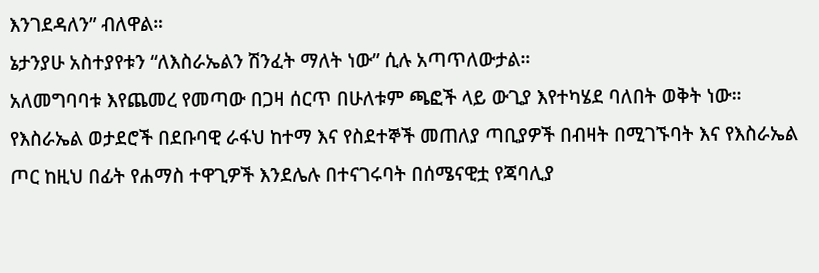እንገደዳለን” ብለዋል።
ኔታንያሁ አስተያየቱን “ለእስራኤልን ሽንፈት ማለት ነው” ሲሉ አጣጥለውታል።
አለመግባባቱ እየጨመረ የመጣው በጋዛ ሰርጥ በሁለቱም ጫፎች ላይ ውጊያ እየተካሄደ ባለበት ወቅት ነው። የእስራኤል ወታደሮች በደቡባዊ ራፋህ ከተማ እና የስደተኞች መጠለያ ጣቢያዎች በብዛት በሚገኙባት እና የእስራኤል ጦር ከዚህ በፊት የሐማስ ተዋጊዎች እንደሌሉ በተናገሩባት በሰሜናዊቷ የጃባሊያ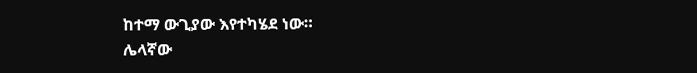ከተማ ውጊያው እየተካሄደ ነው።
ሌላኛው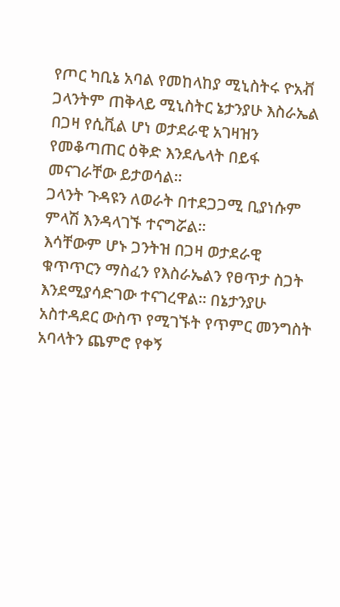የጦር ካቢኔ አባል የመከላከያ ሚኒስትሩ ዮአቭ ጋላንትም ጠቅላይ ሚኒስትር ኔታንያሁ እስራኤል በጋዛ የሲቪል ሆነ ወታደራዊ አገዛዝን የመቆጣጠር ዕቅድ እንደሌላት በይፋ መናገራቸው ይታወሳል።
ጋላንት ጉዳዩን ለወራት በተደጋጋሚ ቢያነሱም ምላሽ እንዳላገኙ ተናግሯል።
እሳቸውም ሆኑ ጋንትዝ በጋዛ ወታደራዊ ቁጥጥርን ማስፈን የእስራኤልን የፀጥታ ስጋት እንደሚያሳድገው ተናገረዋል። በኔታንያሁ አስተዳደር ውስጥ የሚገኙት የጥምር መንግስት አባላትን ጨምሮ የቀኝ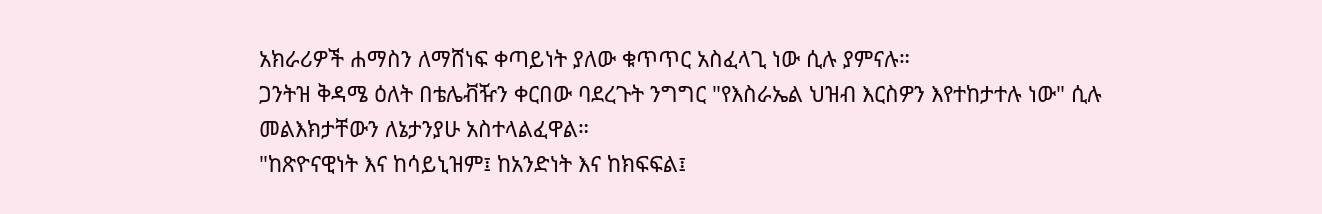አክራሪዎች ሐማስን ለማሸነፍ ቀጣይነት ያለው ቁጥጥር አስፈላጊ ነው ሲሉ ያምናሉ።
ጋንትዝ ቅዳሜ ዕለት በቴሌቭዥን ቀርበው ባደረጉት ንግግር "የእስራኤል ህዝብ እርስዎን እየተከታተሉ ነው" ሲሉ መልእክታቸውን ለኔታንያሁ አስተላልፈዋል።
"ከጽዮናዊነት እና ከሳይኒዝም፤ ከአንድነት እና ከክፍፍል፤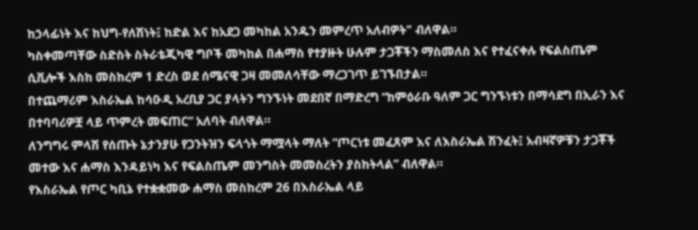ከኃላፊነት እና ከህግ-የለሽነት፤ ከድል እና ከአደጋ መካከል አንዱን መምረጥ አለብዎት" ብለዋል።
ካስቀመጣቸው ስድስት ስትራቴጂካዊ ግቦች መካከል በሐማስ የተያዙት ሁሉም ታጋቾችን ማስመለስ እና የተፈናቀሉ የፍልስጤም ሲቪሎች እስከ መስከረም 1 ድረስ ወደ ሰሜናዊ ጋዛ መመለሳቸው ማረጋገጥ ይገኙበታል።
በተጨማሪም እስራኤል ከሳዑዲ አረቢያ ጋር ያላትን ግንኙነት መደበኛ በማድረግ “ከምዕራቡ ዓለም ጋር ግንኙነቱን በማሳደግ በኢራን እና በተባባሪዎቿ ላይ ጥምረት መፍጠር” አለባት ብለዋል።
ለንግግሩ ምላሽ የሰጡት ኔታንያሁ የጋንትዝን ፍላጎት ማሟላት ማለት “ጦርነቱ መፈጸም እና ለእስራኤል ሽንፈት፤ አብዛኛዎቹን ታጋቾች መተው እና ሐማስ እንዳይነካ እና የፍልስጤም መንግስት መመስረትን ያስከትላል” ብለዋል።
የእስራኤል የጦር ካቢኔ የተቋቋመው ሐማስ መስከረም 26 በእስራኤል ላይ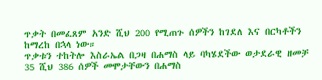ጥቃት በመፈጸም አንድ ሺህ 200 የሚጠጉ ሰዎችን ከገደለ እና በርካቶችን ከማረከ በኋላ ነው።
ጥቃቱን ተከትሎ እስራኤል በጋዛ በሐማስ ላይ ባካሄደችው ወታደራዊ ዘመቻ 35 ሺህ 386 ሰዎች መሞታቸውን በሐማስ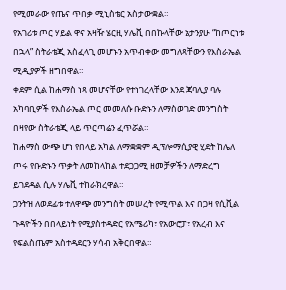የሚመራው የጤና ጥበቃ ሚኒስቴር አስታውቋል።
የአገሪቱ ጦር ሃይል ዋና አዛዥ ሄርዚ ሃሌቪ በበኩላቸው ኔታንያሁ “ከጦርነቱ በኋላ” ስትራቴጂ አስፈላጊ መሆኑን አጥብቀው መግለጻቸውን የእስራኤል ሚዲያዎች ዘግበዋል።
ቀደም ሲል ከሐማስ ነጻ መሆናቸው የተነገረላቸው እንደ ጃባሊያ ባሉ አካባቢዎች የእስራኤል ጦር መመለሱ ቡድኑን ለማስወገድ መንግስት በዛየው ስትራቴጂ ላይ ጥርጣሬን ፈጥሯል።
ከሐማስ ውጭ ሆነ የበላይ አካል ለማቋቋም ዲፕሎማሲያዊ ሂደት ከሌለ ጦሩ የቡድኑን ጥቃት ለመከላከል ተደጋጋሚ ዘመቻዎችን ለማድረግ ይገደዳል ሲሉ ሃሌቪ ተከራክረዋል።
ጋንትዝ ለወደፊቱ ተለዋጭ መንግስት መሠረት የሚጥል እና በጋዛ የሲቪል ጉዳዮችን በበላይነት የሚያስተዳድር የአሜሪካ፣ የአውሮፓ፣ የአረብ እና የፍልስጤም አስተዳደርን ሃሳብ አቅርበዋል።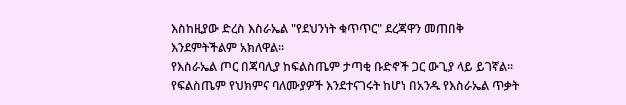እስከዚያው ድረስ እስራኤል "የደህንነት ቁጥጥር" ደረጃዋን መጠበቅ እንደምትችልም አክለዋል።
የእስራኤል ጦር በጃባሊያ ከፍልስጤም ታጣቂ ቡድኖች ጋር ውጊያ ላይ ይገኛል። የፍልስጤም የህክምና ባለሙያዎች እንደተናገሩት ከሆነ በአንዱ የእስራኤል ጥቃት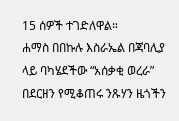15 ሰዎች ተገድለዋል።
ሐማስ በበኩሉ እስራኤል በጃባሊያ ላይ ባካሄደችው “አሰቃቂ ወረራ” በደርዘን የሚቆጠሩ ንጹሃን ዜጎችን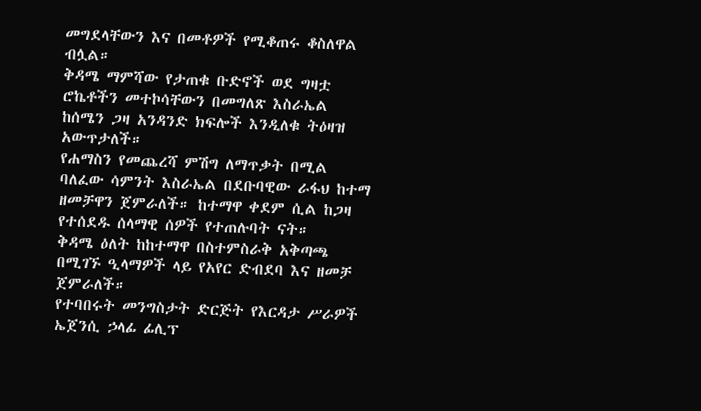መግደላቸውን እና በመቶዎች የሚቆጠሩ ቆስለዋል ብሏል።
ቅዳሜ ማምሻው የታጠቁ ቡድኖች ወደ ግዛቷ ሮኬቶችን መተኮሳቸውን በመግለጽ እስራኤል ከሰሜን ጋዛ አንዳንድ ክፍሎች እንዲለቁ ትዕዛዝ አውጥታለች።
የሐማስን የመጨረሻ ምሽግ ለማጥቃት በሚል ባለፈው ሳምንት እስራኤል በደቡባዊው ራፋህ ከተማ ዘመቻዋን ጀምራለች። ከተማዋ ቀደም ሲል ከጋዛ የተሰደዱ ሰላማዊ ሰዎች የተጠሉባት ናት።
ቅዳሜ ዕለት ከከተማዋ በስተምስራቅ አቅጣጫ በሚገኙ ዒላማዎች ላይ የአየር ድብደባ እና ዘመቻ ጀምራለች።
የተባበሩት መንግስታት ድርጅት የእርዳታ ሥራዎች ኤጀንሲ ኃላፊ ፊሊፕ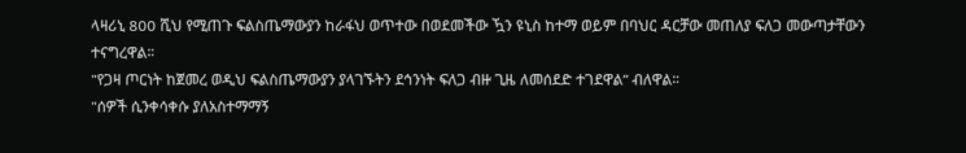ላዛሪኒ 800 ሺህ የሚጠጉ ፍልስጤማውያን ከራፋህ ወጥተው በወደመችው ዃን ዩኒስ ከተማ ወይም በባህር ዳርቻው መጠለያ ፍለጋ መውጣታቸውን ተናግረዋል።
"የጋዛ ጦርነት ከጀመረ ወዲህ ፍልስጤማውያን ያላገኙትን ደኅንነት ፍለጋ ብዙ ጊዜ ለመሰደድ ተገደዋል” ብለዋል።
"ሰዎች ሲንቀሳቀሱ ያለአስተማማኝ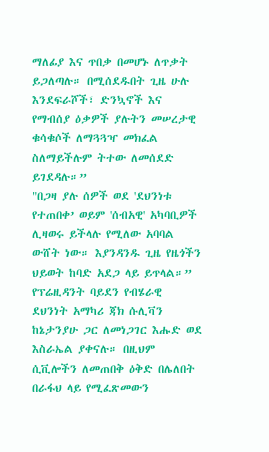ማለፊያ እና ጥበቃ በመሆኑ ለጥቃት ይጋለጣሉ። በሚሰደዱበት ጊዜ ሁሉ እንደፍራሾች፣ ድንኳኖች እና የማብሰያ ዕቃዎች ያሉትን መሠረታዊ ቁሳቁሶች ለማጓጓዣ መክፈል ስለማይችሉም ትተው ለመሰደድ ይገደዳሉ።”
"በጋዛ ያሉ ሰዎች ወደ 'ደህንነቱ የተጠበቀ’ ወይም 'ሰብአዊ' አካባቢዎች ሊዛወሩ ይችላሉ የሚለው አባባል ውሸት ነው። እያንዳንዱ ጊዜ የዜጎችን ህይወት ከባድ አደጋ ላይ ይጥላል።”
የፕሬዚዳንት ባይደን የብሄራዊ ደህንነት አማካሪ ጃክ ሱሊቫን ከኔታንያሁ ጋር ለመነጋገር እሑድ ወደ እስራኤል ያቀናሉ። በዚህም ሲቪሎችን ለመጠበቅ ዕቅድ በሌለበት በራፋህ ላይ የሚፈጽመውን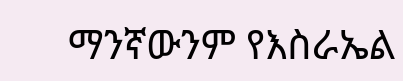ማንኛውንም የእስራኤል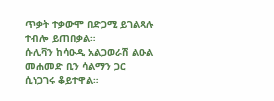ጥቃት ተቃውሞ በድጋሚ ይገልጻሉ ተብሎ ይጠበቃል።
ሱሊቫን ከሳዑዲ አልጋወራሽ ልዑል መሐመድ ቢን ሳልማን ጋር ሲነጋገሩ ቆይተዋል።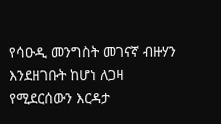የሳዑዲ መንግስት መገናኛ ብዙሃን እንደዘገቡት ከሆነ ለጋዛ የሚደርሰውን እርዳታ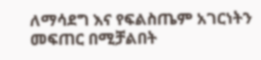ለማሳደግ እና የፍልስጤም አገርነትን መፍጠር በሚቻልበት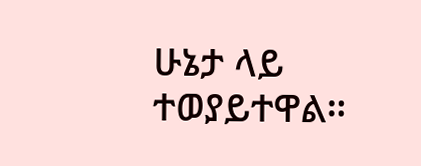ሁኔታ ላይ ተወያይተዋል።